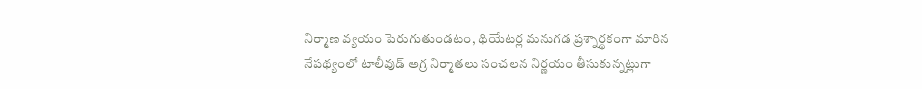నిర్మాణ వ్యయం పెరుగుతుండటం, థియేటర్ల మనుగడ ప్రశ్నార్థకంగా మారిన నేపథ్యంలో టాలీవుడ్ అగ్ర నిర్మాతలు సంచలన నిర్ణయం తీసుకున్నట్లుగా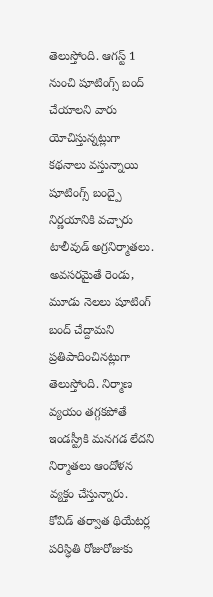తెలుస్తోంది. ఆగస్ట్ 1 నుంచి షూటింగ్స్ బంద్ చేయాలని వారు యోచిస్తున్నట్లుగా కథనాలు వస్తున్నాయి
షూటింగ్స్ బంద్పై నిర్ణయానికి వచ్చారు టాలీవుడ్ అగ్రనిర్మాతలు. అవసరమైతే రెండు, మూడు నెలలు షూటింగ్ బంద్ చేద్దామని ప్రతిపాదించినట్లుగా తెలుస్తోంది. నిర్మాణ వ్యయం తగ్గకపోతే ఇండస్ట్రీకి మనగడ లేదని నిర్మాతలు ఆందోళన వ్యక్తం చేస్తున్నారు. కోవిడ్ తర్వాత థియేటర్ల పరిస్ధితి రోజురోజుకు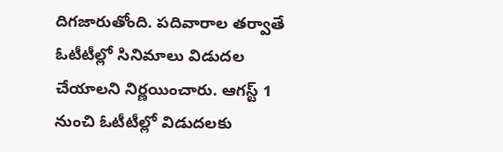దిగజారుతోంది. పదివారాల తర్వాతే ఓటీటీల్లో సినిమాలు విడుదల చేయాలని నిర్ణయించారు. ఆగస్ట్ 1 నుంచి ఓటీటీల్లో విడుదలకు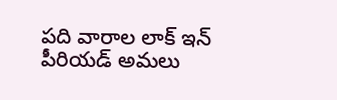పది వారాల లాక్ ఇన్ పీరియడ్ అమలు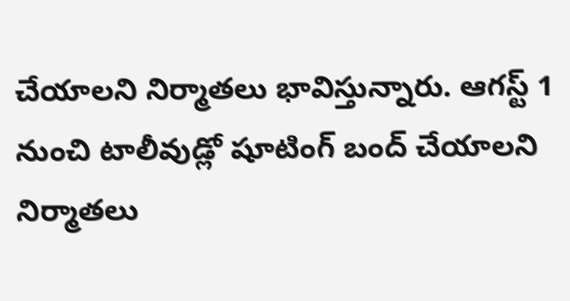చేయాలని నిర్మాతలు భావిస్తున్నారు. ఆగస్ట్ 1 నుంచి టాలీవుడ్లో షూటింగ్ బంద్ చేయాలని నిర్మాతలు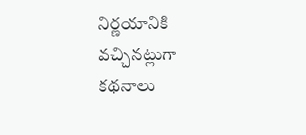నిర్ణయానికి వచ్చినట్లుగా కథనాలు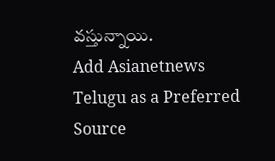వస్తున్నాయి.
Add Asianetnews Telugu as a Preferred Source